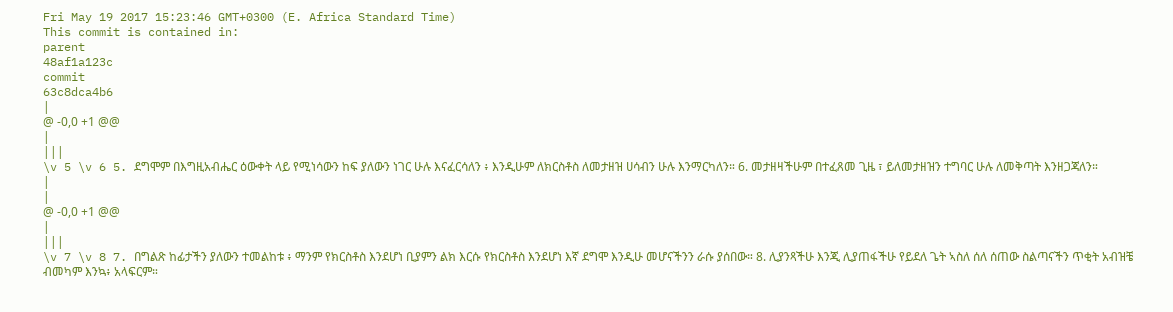Fri May 19 2017 15:23:46 GMT+0300 (E. Africa Standard Time)
This commit is contained in:
parent
48af1a123c
commit
63c8dca4b6
|
@ -0,0 +1 @@
|
|||
\v 5 \v 6 5. ደግሞም በእግዚአብሔር ዕውቀት ላይ የሚነሳውን ከፍ ያለውን ነገር ሁሉ እናፈርሳለን ፥ እንዲሁም ለክርስቶስ ለመታዘዝ ሀሳብን ሁሉ እንማርካለን። 6. መታዘዛችሁም በተፈጸመ ጊዜ ፣ ይለመታዘዝን ተግባር ሁሉ ለመቅጣት እንዘጋጃለን።
|
|
@ -0,0 +1 @@
|
|||
\v 7 \v 8 7. በግልጽ ከፊታችን ያለውን ተመልከቱ ፥ ማንም የክርስቶስ እንደሆነ ቢያምን ልክ እርሱ የክርስቶስ እንደሆነ እኛ ደግሞ እንዲሁ መሆናችንን ራሱ ያሰበው። 8. ሊያንጻችሁ እንጂ ሊያጠፋችሁ የይደለ ጌት ኣስለ ሰለ ሰጠው ስልጣናችን ጥቂት አብዝቼ ብመካም እንኳ፥ አላፍርም።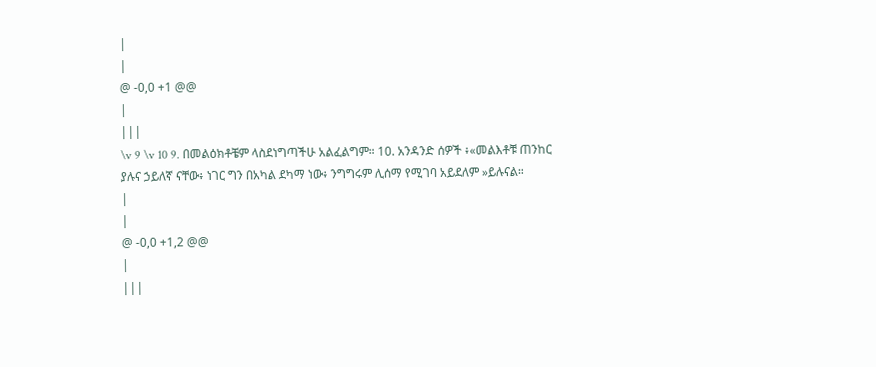|
|
@ -0,0 +1 @@
|
|||
\v 9 \v 10 9. በመልዕክቶቼም ላስደነግጣችሁ አልፈልግም። 10. አንዳንድ ሰዎች ፥«መልእቶቹ ጠንከር ያሉና ኃይለኛ ናቸው፥ ነገር ግን በአካል ደካማ ነው፥ ንግግሩም ሊሰማ የሚገባ አይደለም »ይሉናል።
|
|
@ -0,0 +1,2 @@
|
|||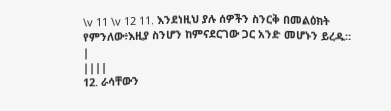\v 11 \v 12 11. እንደነዚህ ያሉ ሰዎችን ስንርቅ በመልዕክት የምንለው፥እዚያ ስንሆን ከምናደርገው ጋር አንድ መሆኑን ይረዱ።
|
||||
12. ራሳቸውን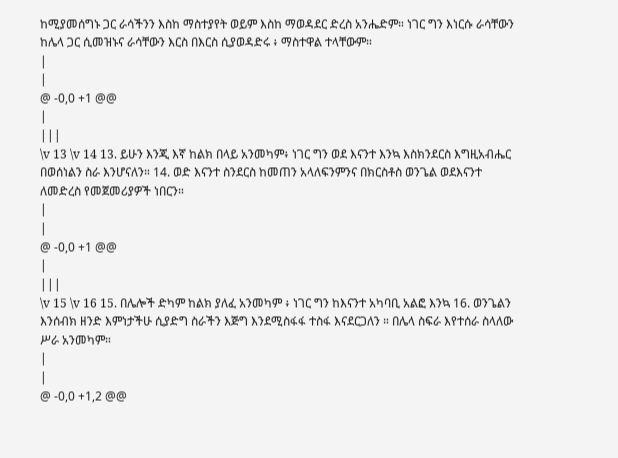ከሚያመሰግኑ ጋር ራሳችንን እስከ ማስተያየት ወይም እስከ ማወዳደር ድረስ አንሔድም። ነገር ግን እነርሱ ራሳቸውን ከሌላ ጋር ሲመዝኑና ራሳቸውን እርስ በእርስ ሲያወዳድሩ ፥ ማስተዋል ተላቸውም።
|
|
@ -0,0 +1 @@
|
|||
\v 13 \v 14 13. ይሁን እንጂ እኛ ከልክ በላይ አንመካም፥ ነገር ግን ወደ እናንተ እንኳ እስክንደርስ እግዚአብሔር በወሰነልን ስራ እንሆናለን። 14. ወድ እናንተ ስንደርስ ከመጠን አላለፍንምንና በክርስቶስ ወንጌል ወደእናንተ ለመድረስ የመጀመሪያዎች ነበርን።
|
|
@ -0,0 +1 @@
|
|||
\v 15 \v 16 15. በሌሎች ድካም ከልክ ያለፈ አንመካም ፥ ነገር ግን ከእናንተ አካባቢ አልፎ እንኳ 16. ወንጌልን እንሰብክ ዘንድ እምነታችሁ ሲያድግ ስራችን እጅግ እንደሚስፋፋ ተስፋ እናደርጋለን ። በሌላ ስፍራ እየተሰራ ስላለው ሥራ አንመካም።
|
|
@ -0,0 +1,2 @@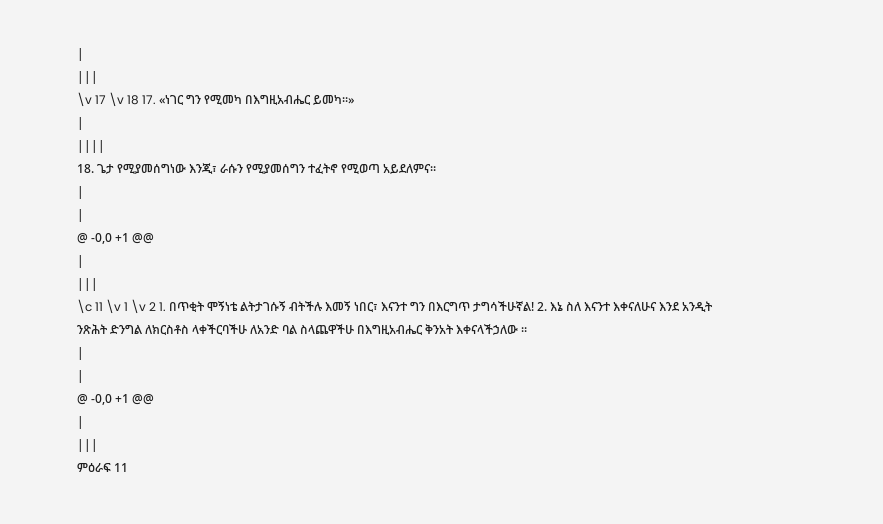|
|||
\v 17 \v 18 17. «ነገር ግን የሚመካ በእግዚአብሔር ይመካ።»
|
||||
18. ጌታ የሚያመሰግነው እንጂ፣ ራሱን የሚያመሰግን ተፈትኖ የሚወጣ አይደለምና።
|
|
@ -0,0 +1 @@
|
|||
\c 11 \v 1 \v 2 1. በጥቂት ሞኝነቴ ልትታገሱኝ ብትችሉ እመኝ ነበር፣ እናንተ ግን በእርግጥ ታግሳችሁኛል! 2. እኔ ስለ እናንተ እቀናለሁና እንደ አንዲት ንጽሕት ድንግል ለክርስቶስ ላቀችርባችሁ ለአንድ ባል ስላጨዋችሁ በእግዚአብሔር ቅንአት እቀናላችኃለው ።
|
|
@ -0,0 +1 @@
|
|||
ምዕራፍ 11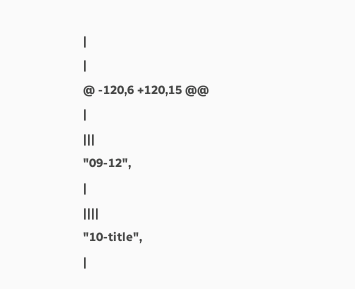|
|
@ -120,6 +120,15 @@
|
|||
"09-12",
|
||||
"10-title",
|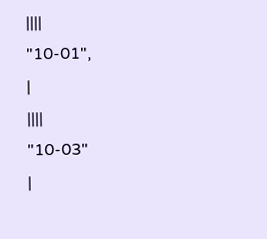||||
"10-01",
|
||||
"10-03"
|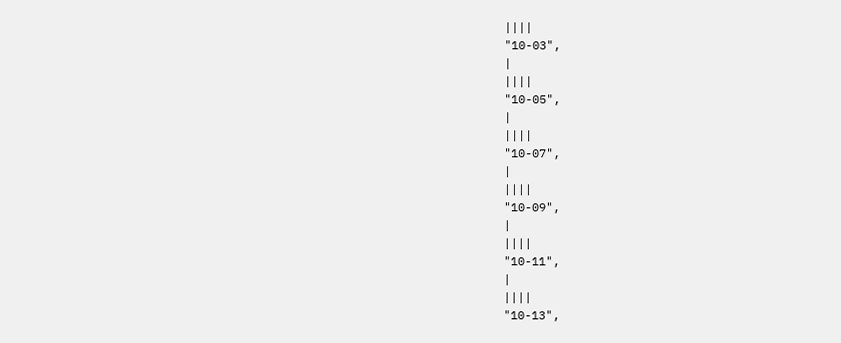||||
"10-03",
|
||||
"10-05",
|
||||
"10-07",
|
||||
"10-09",
|
||||
"10-11",
|
||||
"10-13",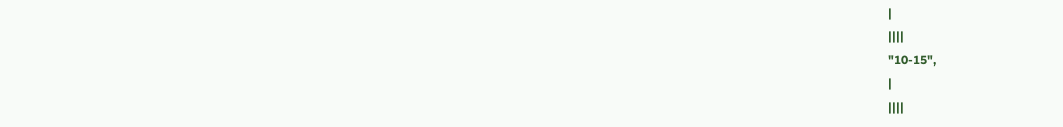|
||||
"10-15",
|
||||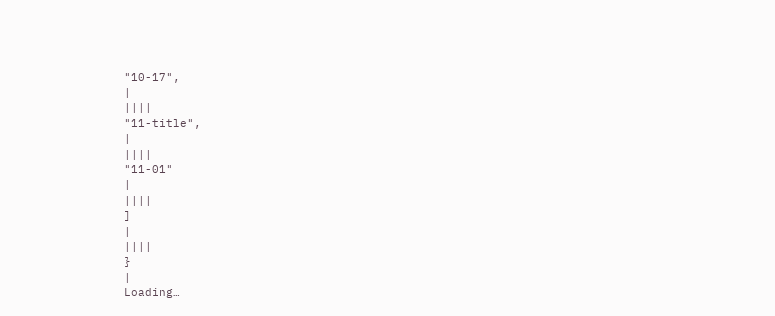"10-17",
|
||||
"11-title",
|
||||
"11-01"
|
||||
]
|
||||
}
|
Loading…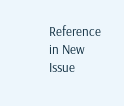Reference in New Issue